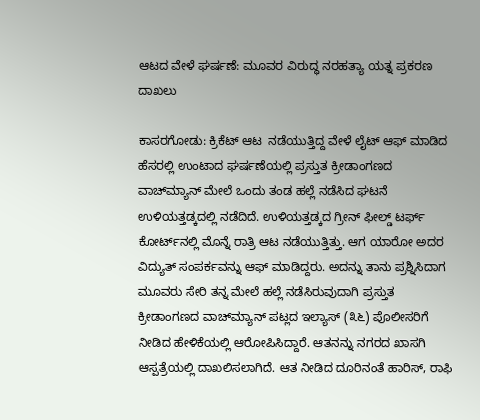ಆಟದ ವೇಳೆ ಘರ್ಷಣೆ: ಮೂವರ ವಿರುದ್ಧ ನರಹತ್ಯಾ ಯತ್ನ ಪ್ರಕರಣ ದಾಖಲು

ಕಾಸರಗೋಡು: ಕ್ರಿಕೆಟ್ ಆಟ  ನಡೆಯುತ್ತಿದ್ದ ವೇಳೆ ಲೈಟ್ ಆಫ್ ಮಾಡಿದ ಹೆಸರಲ್ಲಿ ಉಂಟಾದ ಘರ್ಷಣೆಯಲ್ಲಿ ಪ್ರಸ್ತುತ ಕ್ರೀಡಾಂಗಣದ ವಾಚ್‌ಮ್ಯಾನ್ ಮೇಲೆ ಒಂದು ತಂಡ ಹಲ್ಲೆ ನಡೆಸಿದ ಘಟನೆ ಉಳಿಯತ್ತಡ್ಕದಲ್ಲಿ ನಡೆದಿದೆ. ಉಳಿಯತ್ತಡ್ಕದ ಗ್ರೀನ್ ಫೀಲ್ಡ್ ಟರ್ಫ್ ಕೋರ್ಟ್‌ನಲ್ಲಿ ಮೊನ್ನೆ ರಾತ್ರಿ ಆಟ ನಡೆಯುತ್ತಿತ್ತು. ಆಗ ಯಾರೋ ಅದರ ವಿದ್ಯುತ್ ಸಂಪರ್ಕವನ್ನು ಆಫ್ ಮಾಡಿದ್ದರು. ಅದನ್ನು ತಾನು ಪ್ರಶ್ನಿಸಿದಾಗ ಮೂವರು ಸೇರಿ ತನ್ನ ಮೇಲೆ ಹಲ್ಲೆ ನಡೆಸಿರುವುದಾಗಿ ಪ್ರಸ್ತುತ ಕ್ರೀಡಾಂಗಣದ ವಾಚ್‌ಮ್ಯಾನ್ ಪಟ್ಲದ ಇಲ್ಯಾಸ್ (೩೬) ಪೊಲೀಸರಿಗೆ ನೀಡಿದ ಹೇಳಿಕೆಯಲ್ಲಿ ಆರೋಪಿಸಿದ್ದಾರೆ. ಆತನನ್ನು ನಗರದ ಖಾಸಗಿ ಆಸ್ಪತ್ರೆಯಲ್ಲಿ ದಾಖಲಿಸಲಾಗಿದೆ. ಆತ ನೀಡಿದ ದೂರಿನಂತೆ ಹಾರಿಸ್, ರಾಫಿ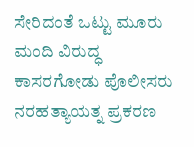ಸೇರಿದಂತೆ ಒಟ್ಟು ಮೂರು ಮಂದಿ ವಿರುದ್ಧ ಕಾಸರಗೋಡು ಪೊಲೀಸರು ನರಹತ್ಯಾಯತ್ನ ಪ್ರಕರಣ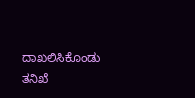ದಾಖಲಿಸಿಕೊಂಡು ತನಿಖೆ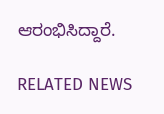ಆರಂಭಿಸಿದ್ದಾರೆ.

RELATED NEWS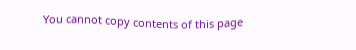You cannot copy contents of this page